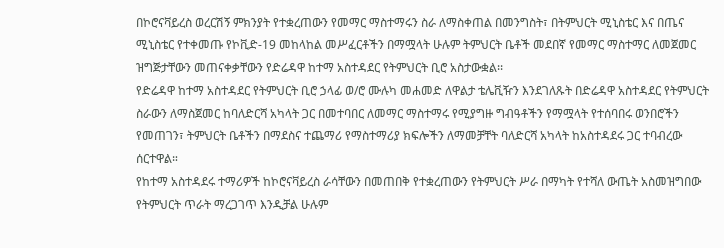በኮሮናቫይረስ ወረርሽኝ ምክንያት የተቋረጠውን የመማር ማስተማሩን ስራ ለማስቀጠል በመንግስት፣ በትምህርት ሚኒስቴር እና በጤና ሚኒስቴር የተቀመጡ የኮቪድ-19 መከላከል መሥፈርቶችን በማሟላት ሁሉም ትምህርት ቤቶች መደበኛ የመማር ማስተማር ለመጀመር ዝግጅታቸውን መጠናቀቃቸውን የድሬዳዋ ከተማ አስተዳደር የትምህርት ቢሮ አስታውቋል፡፡
የድሬዳዋ ከተማ አስተዳደር የትምህርት ቢሮ ኃላፊ ወ/ሮ ሙሉካ መሐመድ ለዋልታ ቴሌቪዥን እንደገለጹት በድሬዳዋ አስተዳደር የትምህርት ስራውን ለማስጀመር ከባለድርሻ አካላት ጋር በመተባበር ለመማር ማስተማሩ የሚያግዙ ግብዓቶችን የማሟላት የተሰባበሩ ወንበሮችን የመጠገን፣ ትምህርት ቤቶችን በማደስና ተጨማሪ የማስተማሪያ ክፍሎችን ለማመቻቸት ባለድርሻ አካላት ከአስተዳደሩ ጋር ተባብረው ሰርተዋል።
የከተማ አስተዳደሩ ተማሪዎች ከኮሮናቫይረስ ራሳቸውን በመጠበቅ የተቋረጠውን የትምህርት ሥራ በማካት የተሻለ ውጤት አስመዝግበው የትምህርት ጥራት ማረጋገጥ እንዲቻል ሁሉም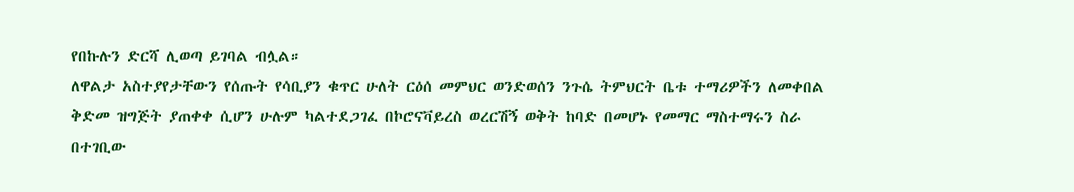የበኩሉን ድርሻ ሊወጣ ይገባል ብሏል።
ለዋልታ አስተያየታቸውን የሰጡት የሳቢያን ቁጥር ሁለት ርዕሰ መምህር ወንድወሰን ንጉሴ ትምህርት ቤቱ ተማሪዎችን ለመቀበል ቅድመ ዝግጅት ያጠቀቀ ሲሆን ሁሉም ካልተደጋገፈ በኮሮናቫይረስ ወረርሽኝ ወቅት ከባድ በመሆኑ የመማር ማስተማሩን ስራ በተገቢው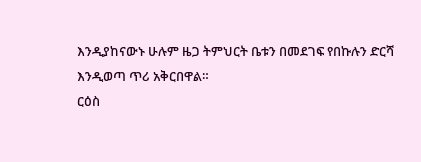እንዲያከናውኑ ሁሉም ዜጋ ትምህርት ቤቱን በመደገፍ የበኩሉን ድርሻ እንዲወጣ ጥሪ አቅርበዋል።
ርዕስ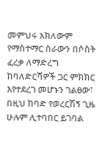መምህሩ አክለውም የማስተማር ስራውን በሶስት ፈረቃ ለማድረግ ከባለድርሻዎች ጋር ምክክር እየተደረገ መሆኑን ገልፀው፣ በዚህ ከባድ የወረርሽኝ ጊዜ ሁሉም ሊተባበር ይገባል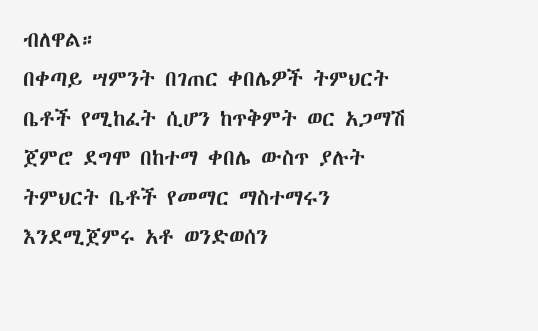ብለዋል።
በቀጣይ ሣምንት በገጠር ቀበሌዎች ትምህርት ቤቶች የሚከፈት ሲሆን ከጥቅምት ወር አጋማሽ ጀምሮ ደግሞ በከተማ ቀበሌ ውስጥ ያሉት ትምህርት ቤቶች የመማር ማስተማሩን እንደሚጀምሩ አቶ ወንድወሰን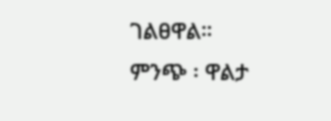ገልፀዋል።
ምንጭ ፡ ዋልታ